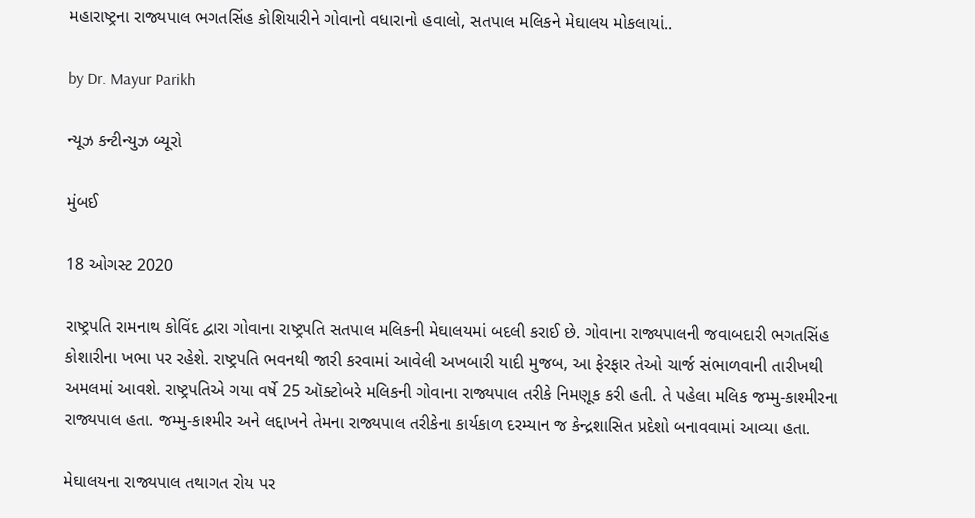મહારાષ્ટ્રના રાજ્યપાલ ભગતસિંહ કોશિયારીને ગોવાનો વધારાનો હવાલો, સતપાલ મલિકને મેઘાલય મોકલાયાં..

by Dr. Mayur Parikh

ન્યૂઝ કન્ટીન્યુઝ બ્યૂરો

મુંબઈ

18 ઓગસ્ટ 2020

રાષ્ટ્રપતિ રામનાથ કોવિંદ દ્વારા ગોવાના રાષ્ટ્રપતિ સતપાલ મલિકની મેઘાલયમાં બદલી કરાઈ છે. ગોવાના રાજ્યપાલની જવાબદારી ભગતસિંહ કોશારીના ખભા પર રહેશે. રાષ્ટ્રપતિ ભવનથી જારી કરવામાં આવેલી અખબારી યાદી મુજબ, આ ફેરફાર તેઓ ચાર્જ સંભાળવાની તારીખથી અમલમાં આવશે. રાષ્ટ્રપતિએ ગયા વર્ષે 25 ઑક્ટોબરે મલિકની ગોવાના રાજ્યપાલ તરીકે નિમણૂક કરી હતી. તે પહેલા મલિક જમ્મુ-કાશ્મીરના રાજ્યપાલ હતા. જમ્મુ-કાશ્મીર અને લદ્દાખને તેમના રાજ્યપાલ તરીકેના કાર્યકાળ દરમ્યાન જ કેન્દ્રશાસિત પ્રદેશો બનાવવામાં આવ્યા હતા.

મેઘાલયના રાજ્યપાલ તથાગત રોય પર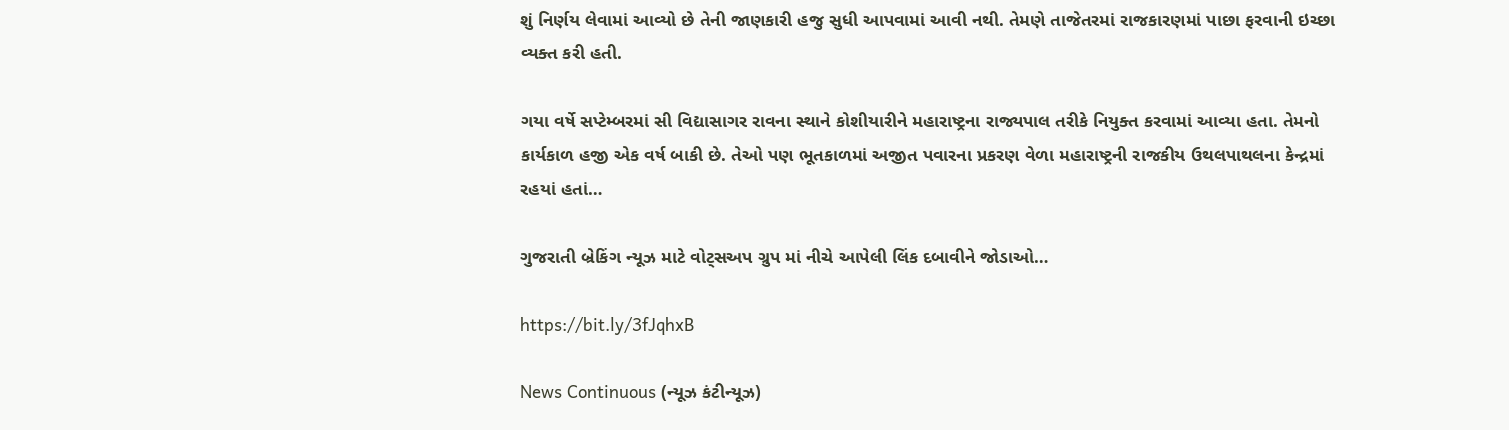શું નિર્ણય લેવામાં આવ્યો છે તેની જાણકારી હજુ સુધી આપવામાં આવી નથી. તેમણે તાજેતરમાં રાજકારણમાં પાછા ફરવાની ઇચ્છા વ્યક્ત કરી હતી.

ગયા વર્ષે સપ્ટેમ્બરમાં સી વિદ્યાસાગર રાવના સ્થાને કોશીયારીને મહારાષ્ટ્રના રાજ્યપાલ તરીકે નિયુક્ત કરવામાં આવ્યા હતા. તેમનો કાર્યકાળ હજી એક વર્ષ બાકી છે. તેઓ પણ ભૂતકાળમાં અજીત પવારના પ્રકરણ વેળા મહારાષ્ટ્રની રાજકીય ઉથલપાથલના કેન્દ્રમાં રહયાં હતાં…

ગુજરાતી બ્રેકિંગ ન્યૂઝ માટે વોટ્સઅપ ગ્રુપ માં નીચે આપેલી લિંક દબાવીને જોડાઓ…

https://bit.ly/3fJqhxB

News Continuous (ન્યૂઝ કંટીન્યૂઝ)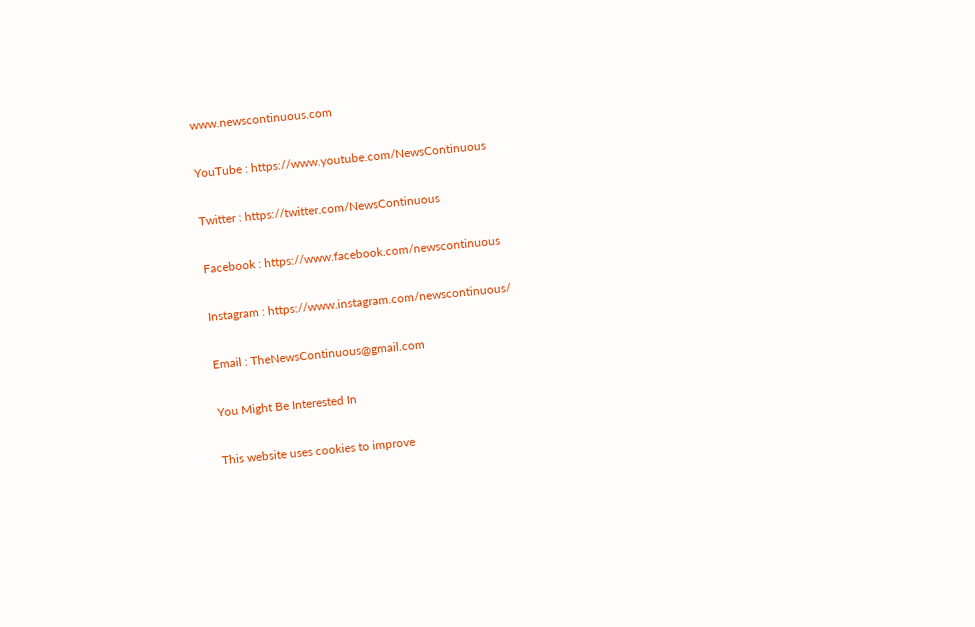www.newscontinuous.com

YouTube : https://www.youtube.com/NewsContinuous

Twitter : https://twitter.com/NewsContinuous

Facebook : https://www.facebook.com/newscontinuous

Instagram : https://www.instagram.com/newscontinuous/

Email : TheNewsContinuous@gmail.com

You Might Be Interested In

This website uses cookies to improve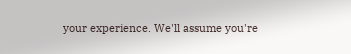your experience. We'll assume you're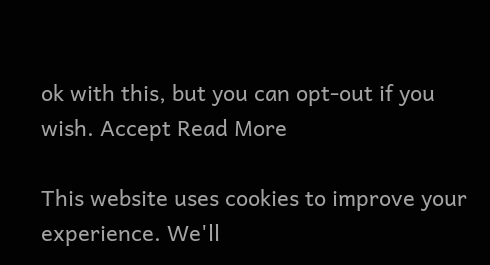ok with this, but you can opt-out if you wish. Accept Read More

This website uses cookies to improve your experience. We'll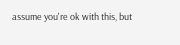assume you're ok with this, but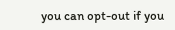you can opt-out if you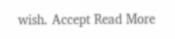wish. Accept Read More